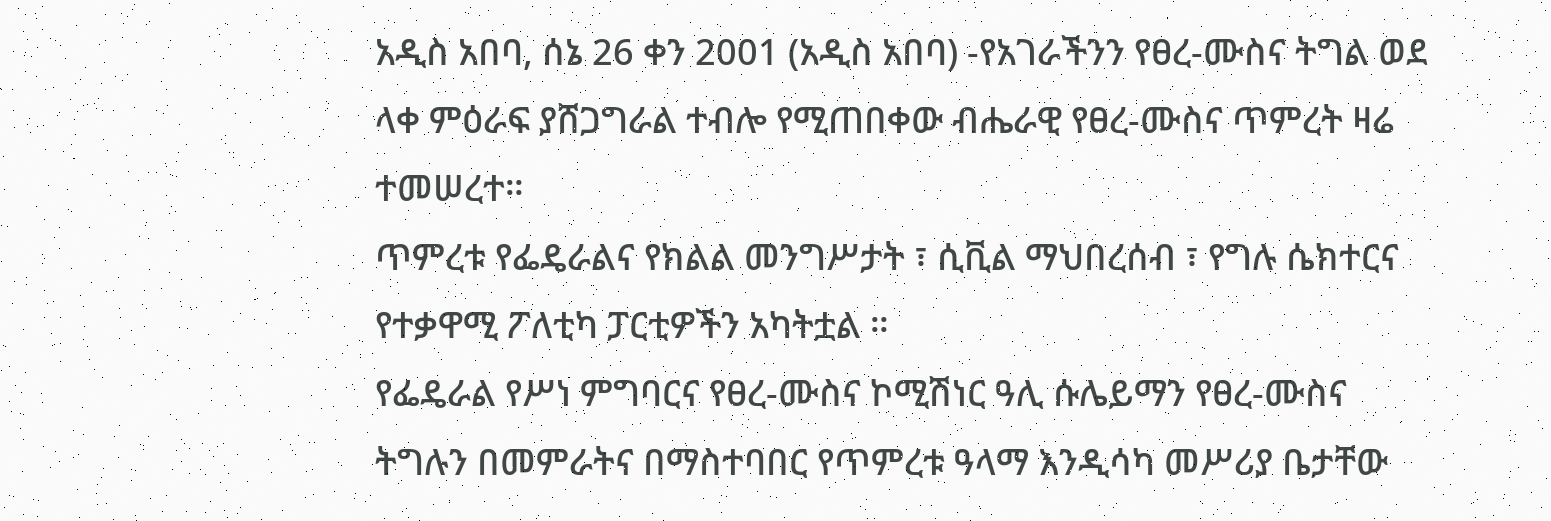አዲስ አበባ, ሰኔ 26 ቀን 2001 (አዲስ አበባ) -የአገራችንን የፀረ-ሙስና ትግል ወደ ላቀ ምዕራፍ ያሸጋግራል ተብሎ የሚጠበቀው ብሔራዊ የፀረ-ሙስና ጥምረት ዛሬ ተመሠረተ።
ጥምረቱ የፌዴራልና የክልል መንግሥታት ፣ ሲቪል ማህበረሰብ ፣ የግሉ ሴክተርና የተቃዋሚ ፖለቲካ ፓርቲዎችን አካትቷል ።
የፌዴራል የሥነ ምግባርና የፀረ-ሙስና ኮሚሽነር ዓሊ ሱሌይማን የፀረ-ሙስና ትግሉን በመምራትና በማስተባበር የጥምረቱ ዓላማ እንዲሳካ መሥሪያ ቤታቸው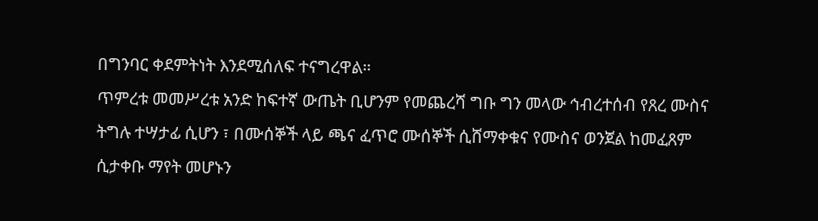በግንባር ቀደምትነት እንደሚሰለፍ ተናግረዋል።
ጥምረቱ መመሥረቱ አንድ ከፍተኛ ውጤት ቢሆንም የመጨረሻ ግቡ ግን መላው ኅብረተሰብ የጸረ ሙስና ትግሉ ተሣታፊ ሲሆን ፣ በሙሰኞች ላይ ጫና ፈጥሮ ሙሰኞች ሲሸማቀቁና የሙስና ወንጀል ከመፈጸም ሲታቀቡ ማየት መሆኑን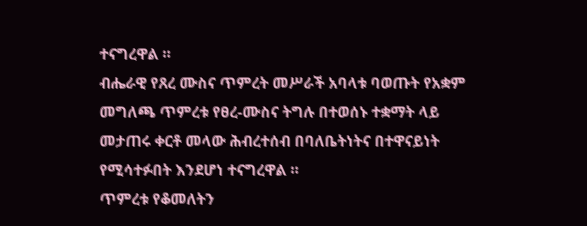ተናግረዋል ።
ብሔራዊ የጸረ ሙስና ጥምረት መሥራች አባላቱ ባወጡት የአቋም መግለጫ ጥምረቱ የፀረ-ሙስና ትግሉ በተወሰኑ ተቋማት ላይ መታጠሩ ቀርቶ መላው ሕብረተሰብ በባለቤትነትና በተዋናይነት የሚሳተፉበት እንደሆነ ተናግረዋል ።
ጥምረቱ የቆመለትን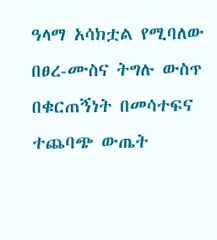ዓላማ አሳክቷል የሚባለው በፀረ-ሙስና ትግሉ ውስጥ በቁርጠኝነት በመሳተፍና ተጨባጭ ውጤት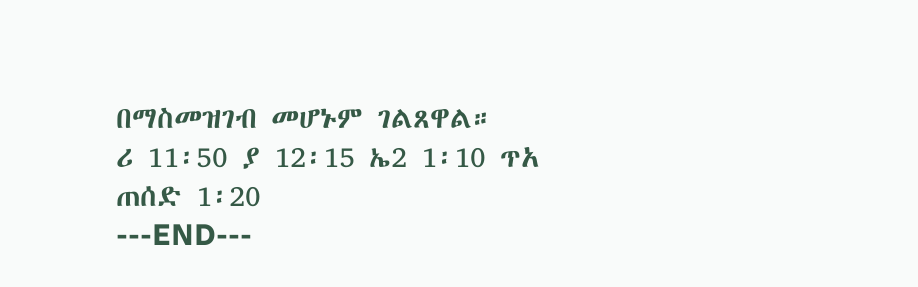በማስመዝገብ መሆኑም ገልጸዋል።
ሪ 11፡50 ያ 12፡15 ኤ2 1፡10 ጥአ ጠሰድ 1፡20
---END---